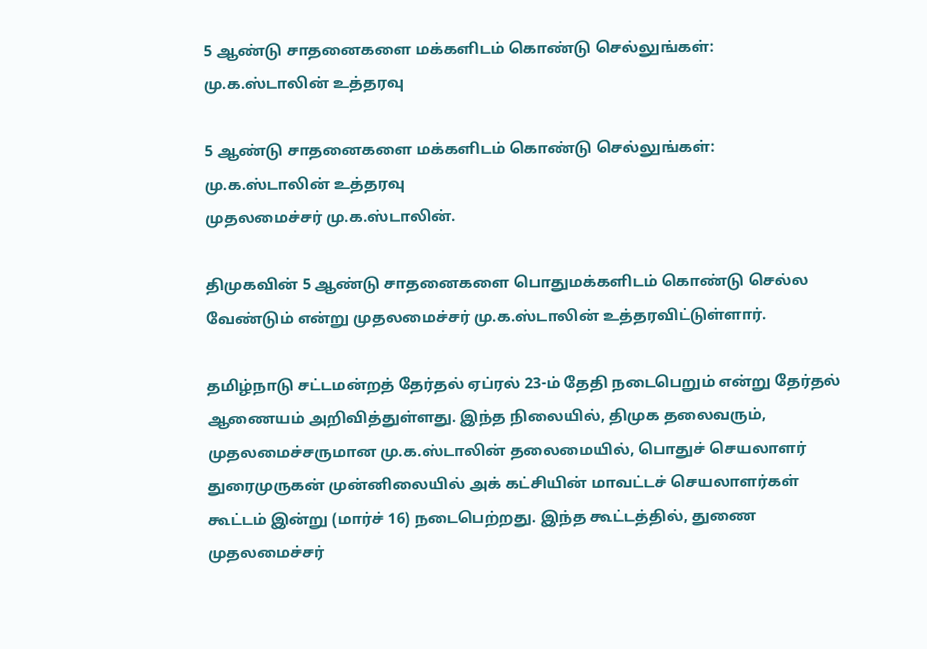5 ஆண்டு சாதனைகளை மக்களிடம் கொண்டு செல்லுங்கள்: மு.க.ஸ்டாலின் உத்தரவு

5 ஆண்டு சாதனைகளை மக்களிடம் கொண்டு செல்லுங்கள்: மு.க.ஸ்டாலின் உத்தரவு
முதலமைச்சர் மு.க.ஸ்டாலின்.

திமுகவின் 5 ஆண்டு சாதனைகளை பொதுமக்களிடம் கொண்டு செல்ல வேண்டும் என்று முதலமைச்சர் மு.க.ஸ்டாலின் உத்தரவிட்டுள்ளார்.

தமிழ்நாடு சட்டமன்றத் தேர்தல் ஏப்ரல் 23-ம் தேதி நடைபெறும் என்று தேர்தல் ஆணையம் அறிவித்துள்ளது. இந்த நிலையில், திமுக தலைவரும், முதலமைச்சருமான மு.க.ஸ்டாலின் தலைமையில், பொதுச் செயலாளர் துரைமுருகன் முன்னிலையில் அக் கட்சியின் மாவட்டச் செயலாளர்கள் கூட்டம் இன்று (மார்ச் 16) நடைபெற்றது. இந்த கூட்டத்தில், துணை முதலமைச்சர்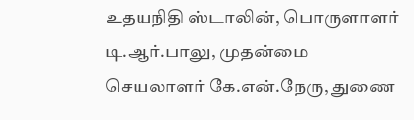உதயநிதி ஸ்டாலின், பொருளாளர் டி.ஆர்.பாலு, முதன்மை செயலாளர் கே.என்.நேரு, துணை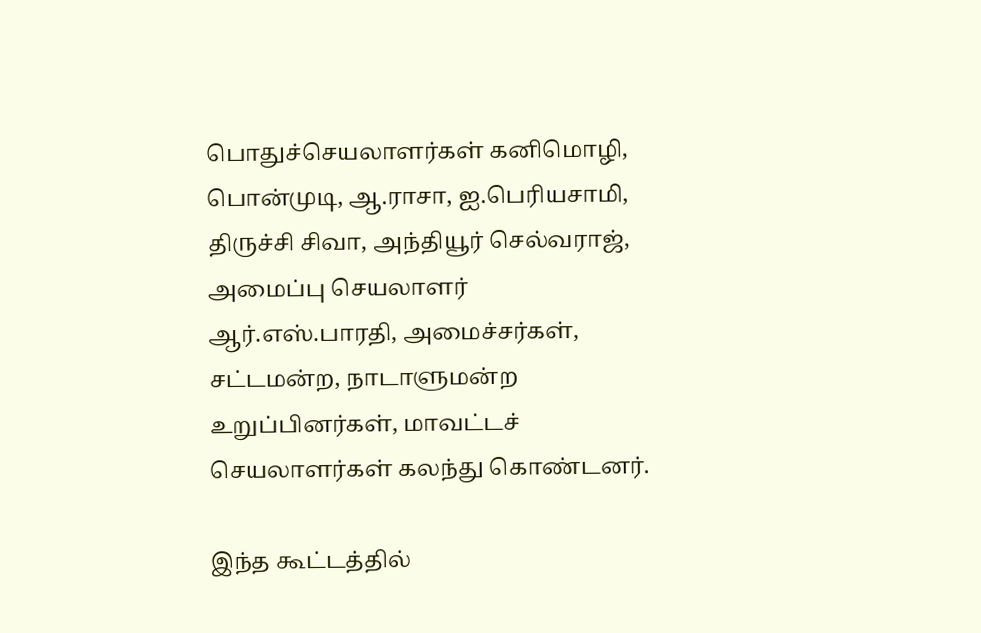பொதுச்செயலாளர்கள் கனிமொழி, பொன்முடி, ஆ.ராசா, ஐ.பெரியசாமி, திருச்சி சிவா, அந்தியூர் செல்வராஜ், அமைப்பு செயலாளர் ஆர்.எஸ்.பாரதி, அமைச்சர்கள், சட்டமன்ற, நாடாளுமன்ற உறுப்பினர்கள், மாவட்டச் செயலாளர்கள் கலந்து கொண்டனர்.

இந்த கூட்டத்தில்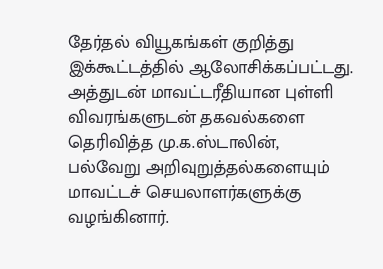தேர்தல் வியூகங்கள் குறித்து இக்கூட்டத்தில் ஆலோசிக்கப்பட்டது. அத்துடன் மாவட்டரீதியான புள்ளி விவரங்களுடன் தகவல்களை தெரிவித்த மு.க.ஸ்டாலின், பல்வேறு அறிவுறுத்தல்களையும் மாவட்டச் செயலாளர்களுக்கு வழங்கினார்.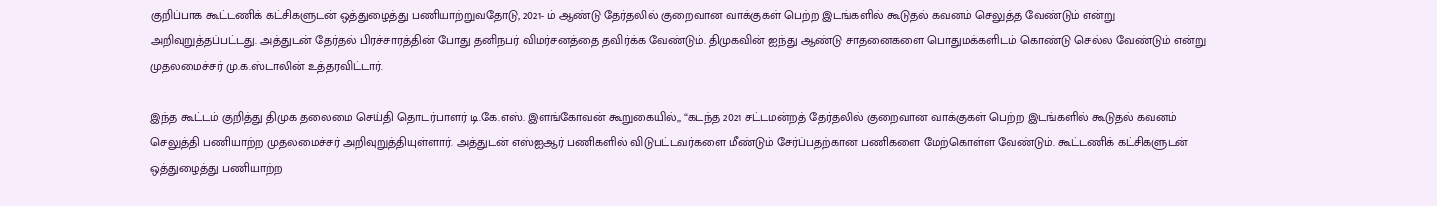குறிப்பாக கூட்டணிக் கட்சிகளுடன் ஒத்துழைத்து பணியாற்றுவதோடு, 2021- ம் ஆண்டு தேர்தலில் குறைவான வாக்குகள் பெற்ற இடங்களில் கூடுதல் கவனம் செலுத்த வேண்டும் என்று அறிவுறுத்தப்பட்டது. அத்துடன் தேர்தல் பிரச்சாரத்தின் போது தனிநபர் விமர்சனத்தை தவிர்க்க வேண்டும். திமுகவின் ஐந்து ஆண்டு சாதனைகளை பொதுமக்களிடம் கொண்டு செல்ல வேண்டும் என்று முதலமைச்சர் மு.க.ஸ்டாலின் உத்தரவிட்டார்.

இந்த கூட்டம் குறித்து திமுக தலைமை செய்தி தொடர்பாளர் டி.கே.எஸ். இளங்கோவன் கூறுகையில்,, “கடந்த 2021 சட்டமன்றத் தேர்தலில் குறைவான வாக்குகள் பெற்ற இடங்களில் கூடுதல் கவனம் செலுத்தி பணியாற்ற முதலமைச்சர் அறிவுறுத்தியுள்ளார். அத்துடன் எஸ்ஐஆர் பணிகளில் விடுபட்டவர்களை மீண்டும் சேர்ப்பதற்கான பணிகளை மேற்கொள்ள வேண்டும். கூட்டணிக் கட்சிகளுடன் ஒத்துழைத்து பணியாற்ற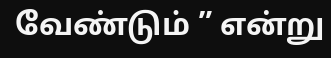வேண்டும் ” என்று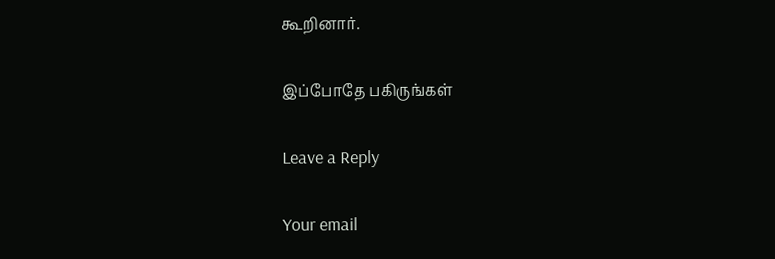கூறினார்.

இப்போதே பகிருங்கள்

Leave a Reply

Your email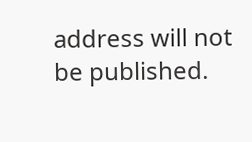address will not be published.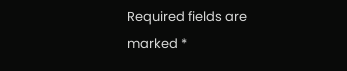Required fields are marked *